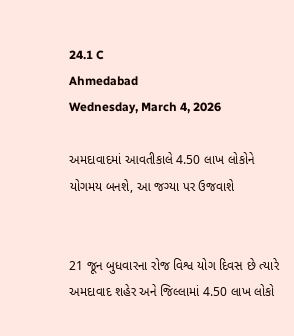24.1 C
Ahmedabad
Wednesday, March 4, 2026

અમદાવાદમાં આવતીકાલે 4.50 લાખ લોકોને યોગમય બનશે, આ જગ્યા પર ઉજવાશે


21 જૂન બુધવારના રોજ વિશ્વ યોગ દિવસ છે ત્યારે અમદાવાદ શહેર અને જિલ્લામાં 4.50 લાખ લોકો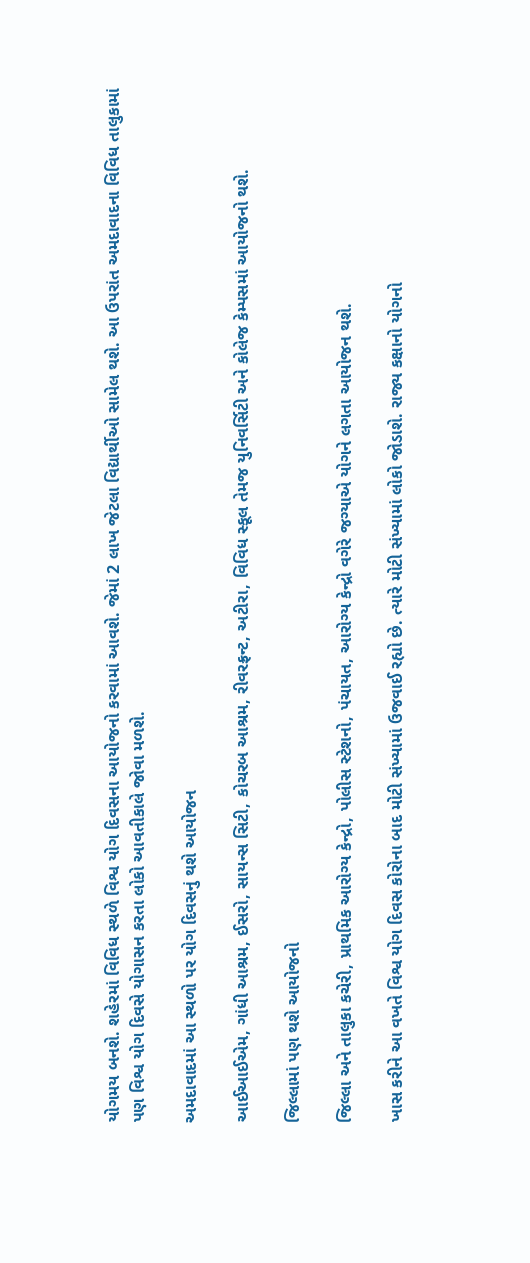યોગમય બનશે. શહેરમાં વિવિધ સ્થળે વિશ્વ યોગ દિવસના આયોજનો કરવામાં આવશે. જેમાં 2 લાખ જેટલા વિદ્યાર્થીઓ સામેલ થશે. આ ઉપરાંત અમદાવાદના વિવિધ તાલુકામાં પણ વિશ્વ યોગ દિવસે યોગાસન કરતા લોકો આવતીકાલે જોવા મળશે.

અમદાવાદમાં આ સ્થળો પર યોગ દિવસનું થશે આયોજન

આઈઆઈએમ, ગાંધી આશ્રમ, ઈસરો, સાયન્સ સિટી, કોચરબ આશ્રમ, રીવરફ્રન્ટ, અટીરા, વિવિધ સ્કૂલ તેમજ યુનિવર્સિટી અને કોલેજ કેમ્પસમાં આયોજનો થશે.

જિલ્લામાં પણ થશે આયોજનો

જિલ્લા અને તાલુકા કચેરી, પ્રાથમિક આરોગ્ય કેન્દ્રો, પોલીસ સ્ટેશનો, પંચાયત, આરોગ્ય કેન્દ્રો વગેરે જગ્યાએ યોગને લગતા આયોજન થશે.

ખાસ કરીને આ વખતે વિશ્વ યોગ દિવસ કોરોના બાદ મોટી સંખ્યામાં ઉજવાઈ રહ્યો છે. ત્યારે મોટી સંખ્યામાં લોકો જોડાશે. રાજ્ય કક્ષાનો યોગનો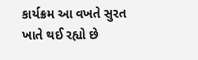કાર્યક્રમ આ વખતે સુરત ખાતે થઈ રહ્યો છે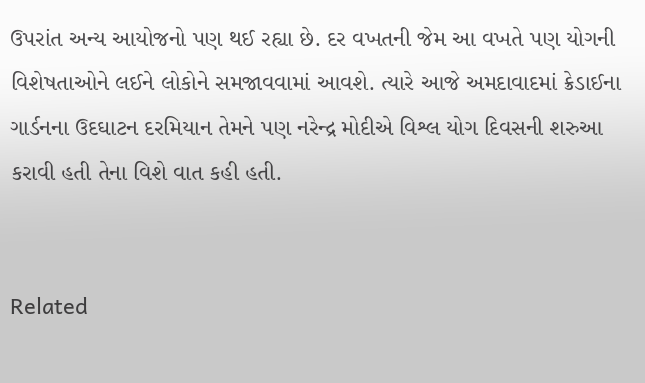ઉપરાંત અન્ય આયોજનો પણ થઈ રહ્યા છે. દર વખતની જેમ આ વખતે પણ યોગની વિશેષતાઓને લઈને લોકોને સમજાવવામાં આવશે. ત્યારે આજે અમદાવાદમાં ક્રેડાઈના ગાર્ડનના ઉદઘાટન દરમિયાન તેમને પણ નરેન્દ્ર મોદીએ વિશ્લ યોગ દિવસની શરુઆ કરાવી હતી તેના વિશે વાત કહી હતી.


Related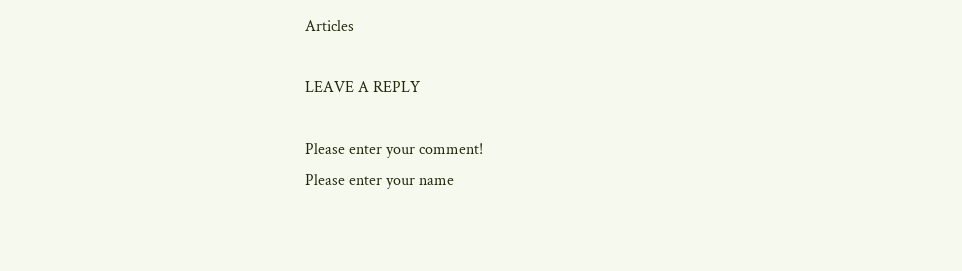Articles

LEAVE A REPLY

Please enter your comment!
Please enter your name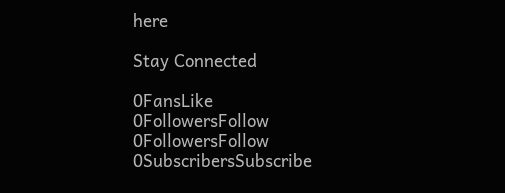here

Stay Connected

0FansLike
0FollowersFollow
0FollowersFollow
0SubscribersSubscribe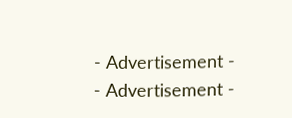- Advertisement -
- Advertisement -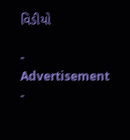વિડીયો

- Advertisement -